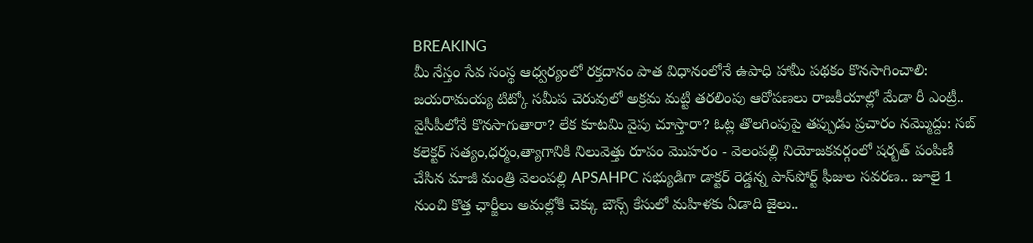BREAKING
మీ నేస్తం సేవ సంస్థ ఆధ్వర్యంలో రక్తదానం పాత విధానంలోనే ఉపాధి హామీ పథకం కొనసాగించాలి: జయరామయ్య టిట్కో సమీప చెరువులో అక్రమ మట్టి తరలింపు ఆరోపణలు రాజకీయాల్లో మేడా రీ ఎంట్రీ.. వైసీపీలోనే కొనసాగుతారా? లేక కూటమి వైపు చూస్తారా? ఓట్ల తొలగింపుపై తప్పుడు ప్రచారం నమ్మొద్దు: సబ్ కలెక్టర్ సత్యం,ధర్మం,త్యాగానికి నిలువెత్తు రూపం మొహరం - వెలంపల్లి నియోజకవర్గంలో షర్బత్ పంపిణీ చేసిన మాజీ మంత్రి వెలంపల్లి APSAHPC సభ్యుడిగా డాక్టర్ రెడ్డన్న పాస్‌పోర్ట్ ఫీజుల సవరణ.. జూలై 1 నుంచి కొత్త ఛార్జీలు అమల్లోకి చెక్కు బౌన్స్ కేసులో మహిళకు ఏడాది జైలు..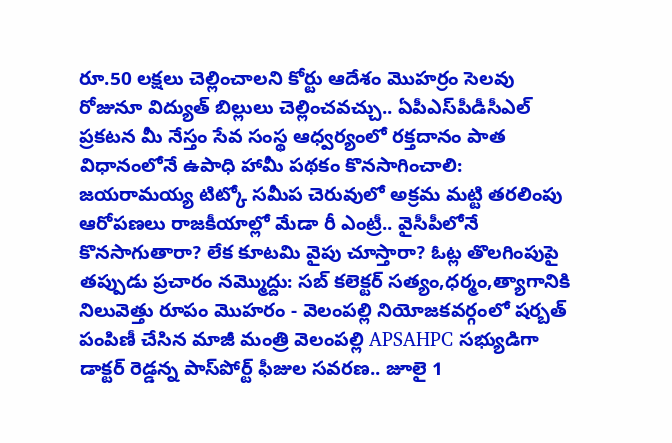రూ.50 లక్షలు చెల్లించాలని కోర్టు ఆదేశం మొహర్రం సెలవు రోజునూ విద్యుత్ బిల్లులు చెల్లించవచ్చు.. ఏపీఎస్‌పీడీసీఎల్ ప్రకటన మీ నేస్తం సేవ సంస్థ ఆధ్వర్యంలో రక్తదానం పాత విధానంలోనే ఉపాధి హామీ పథకం కొనసాగించాలి: జయరామయ్య టిట్కో సమీప చెరువులో అక్రమ మట్టి తరలింపు ఆరోపణలు రాజకీయాల్లో మేడా రీ ఎంట్రీ.. వైసీపీలోనే కొనసాగుతారా? లేక కూటమి వైపు చూస్తారా? ఓట్ల తొలగింపుపై తప్పుడు ప్రచారం నమ్మొద్దు: సబ్ కలెక్టర్ సత్యం,ధర్మం,త్యాగానికి నిలువెత్తు రూపం మొహరం - వెలంపల్లి నియోజకవర్గంలో షర్బత్ పంపిణీ చేసిన మాజీ మంత్రి వెలంపల్లి APSAHPC సభ్యుడిగా డాక్టర్ రెడ్డన్న పాస్‌పోర్ట్ ఫీజుల సవరణ.. జూలై 1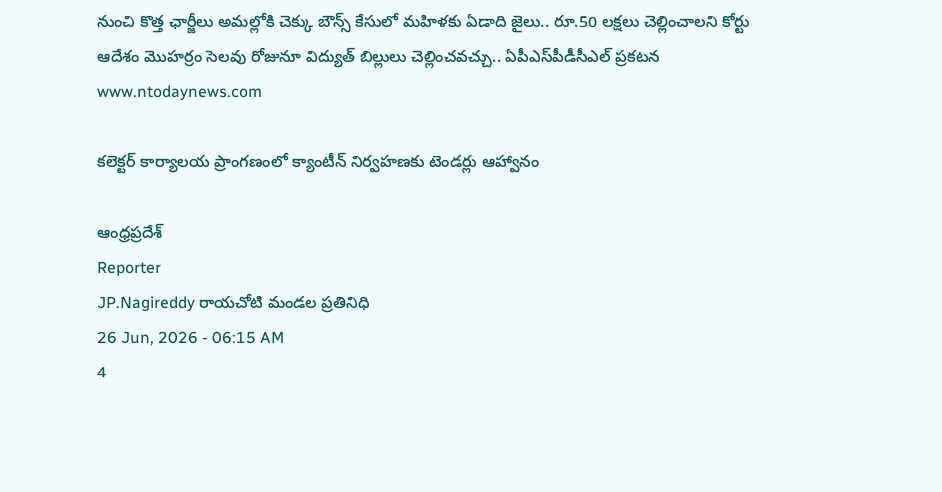నుంచి కొత్త ఛార్జీలు అమల్లోకి చెక్కు బౌన్స్ కేసులో మహిళకు ఏడాది జైలు.. రూ.50 లక్షలు చెల్లించాలని కోర్టు ఆదేశం మొహర్రం సెలవు రోజునూ విద్యుత్ బిల్లులు చెల్లించవచ్చు.. ఏపీఎస్‌పీడీసీఎల్ ప్రకటన
www.ntodaynews.com

కలెక్టర్ కార్యాలయ ప్రాంగణంలో క్యాంటీన్ నిర్వహణకు టెండర్లు ఆహ్వానం

ఆంధ్రప్రదేశ్
Reporter
JP.Nagireddy రాయచోటి మండల ప్రతినిధి
26 Jun, 2026 - 06:15 AM
4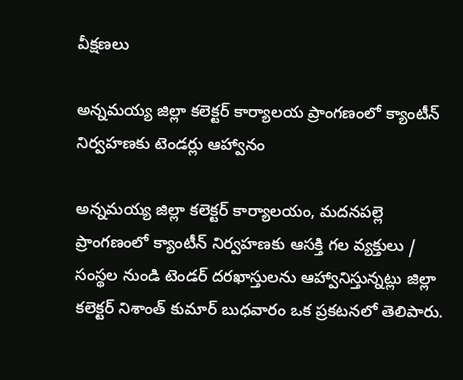వీక్షణలు

అన్నమయ్య జిల్లా కలెక్టర్ కార్యాలయ ప్రాంగణంలో క్యాంటీన్ నిర్వహణకు టెండర్లు ఆహ్వానం

అన్నమయ్య జిల్లా కలెక్టర్ కార్యాలయం, మదనపల్లె ప్రాంగణంలో క్యాంటీన్ నిర్వహణకు ఆసక్తి గల వ్యక్తులు / సంస్థల నుండి టెండర్ దరఖాస్తులను ఆహ్వానిస్తున్నట్లు జిల్లా కలెక్టర్ నిశాంత్ కుమార్ బుధవారం ఒక ప్రకటనలో తెలిపారు.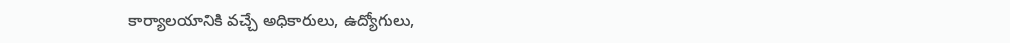కార్యాలయానికి వచ్చే అధికారులు, ఉద్యోగులు,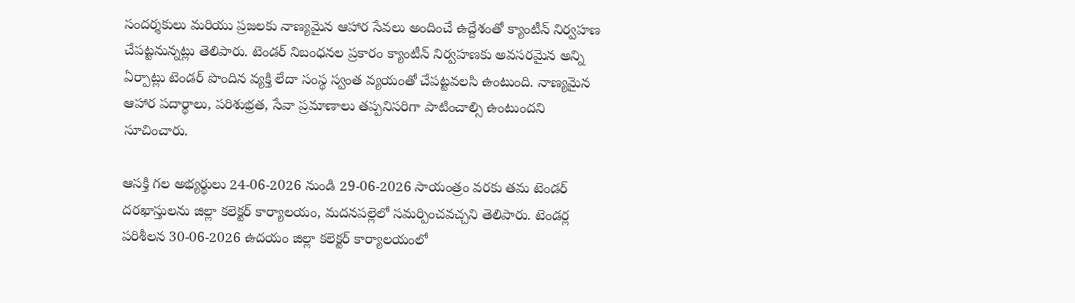సందర్శకులు మరియు ప్రజలకు నాణ్యమైన ఆహార సేవలు అందించే ఉద్దేశంతో క్యాంటీన్ నిర్వహణ చేపట్టనున్నట్లు తెలిపారు. టెండర్ నిబంధనల ప్రకారం క్యాంటీన్ నిర్వహణకు అవసరమైన అన్ని ఏర్పాట్లు టెండర్ పొందిన వ్యక్తి లేదా సంస్థ స్వంత వ్యయంతో చేపట్టవలసి ఉంటుంది. నాణ్యమైన ఆహార పదార్థాలు, పరిశుభ్రత, సేవా ప్రమాణాలు తప్పనిసరిగా పాటించాల్సి ఉంటుందని సూచించారు.

ఆసక్తి గల అభ్యర్థులు 24-06-2026 నుండి 29-06-2026 సాయంత్రం వరకు తమ టెండర్ దరఖాస్తులను జిల్లా కలెక్టర్ కార్యాలయం, మదనపల్లెలో సమర్పించవచ్చని తెలిపారు. టెండర్ల పరిశీలన 30-06-2026 ఉదయం జిల్లా కలెక్టర్ కార్యాలయంలో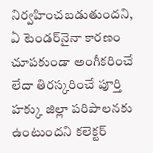నిర్వహించబడుతుందని, ఏ టెండర్‌నైనా కారణం చూపకుండా అంగీకరించే లేదా తిరస్కరించే పూర్తి హక్కు జిల్లా పరిపాలనకు ఉంటుందని కలెక్టర్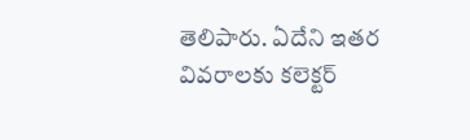తెలిపారు. ఏదేని ఇతర వివరాలకు కలెక్టర్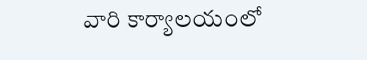వారి కార్యాలయంలో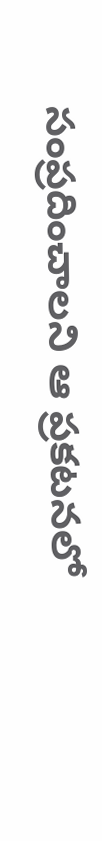సంప్రదించాలని ఆ ప్రకటనలో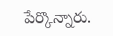పేర్కొన్నారు.